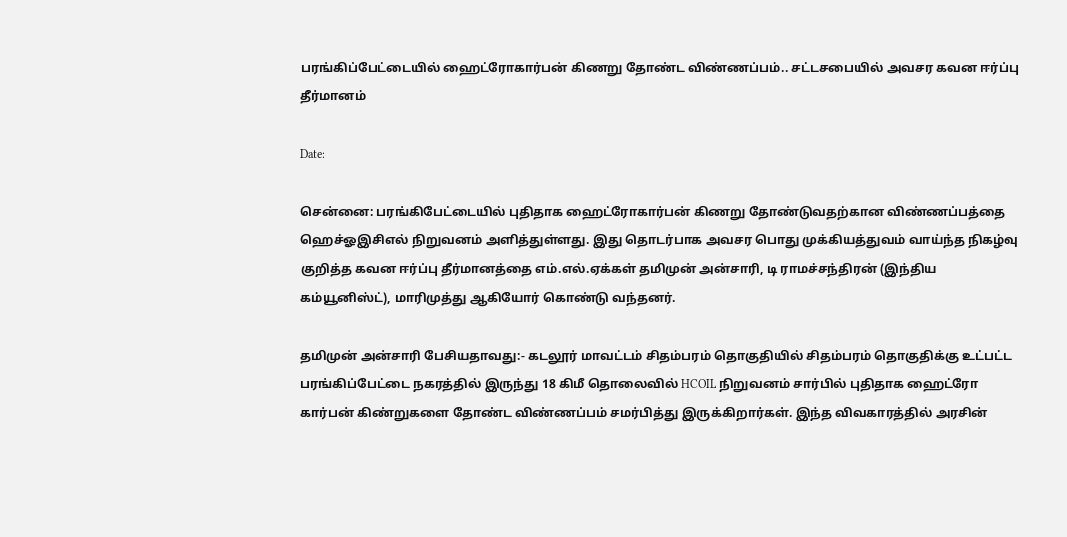பரங்கிப்பேட்டையில் ஹைட்ரோகார்பன் கிணறு தோண்ட விண்ணப்பம்.. சட்டசபையில் அவசர கவன ஈர்ப்பு தீர்மானம்

Date:

சென்னை: பரங்கிபேட்டையில் புதிதாக ஹைட்ரோகார்பன் கிணறு தோண்டுவதற்கான விண்ணப்பத்தை ஹெச்ஓஇசிஎல் நிறுவனம் அளித்துள்ளது. இது தொடர்பாக அவசர பொது முக்கியத்துவம் வாய்ந்த நிகழ்வு குறித்த கவன ஈர்ப்பு தீர்மானத்தை எம்.எல்.ஏக்கள் தமிமுன் அன்சாரி, டி ராமச்சந்திரன் (இந்திய கம்யூனிஸ்ட்), மாரிமுத்து ஆகியோர் கொண்டு வந்தனர்.

தமிமுன் அன்சாரி பேசியதாவது:- கடலூர் மாவட்டம் சிதம்பரம் தொகுதியில் சிதம்பரம் தொகுதிக்கு உட்பட்ட பரங்கிப்பேட்டை நகரத்தில் இருந்து 18 கிமீ தொலைவில் HCOIL நிறுவனம் சார்பில் புதிதாக ஹைட்ரோ கார்பன் கிண்றுகளை தோண்ட விண்ணப்பம் சமர்பித்து இருக்கிறார்கள். இந்த விவகாரத்தில் அரசின்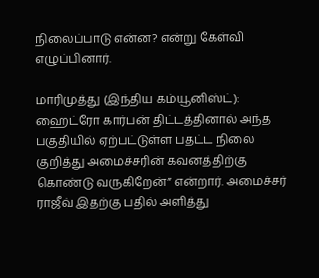நிலைப்பாடு என்ன? என்று கேள்வி எழுப்பினார்.

மாரிமுத்து (இந்திய கம்யூனிஸ்ட்): ஹைட்ரோ கார்பன் திட்டத்தினால் அந்த பகுதியில் ஏற்பட்டுள்ள பதட்ட நிலை குறித்து அமைச்சரின் கவனத்திற்கு கொண்டு வருகிறேன்” என்றார். அமைச்சர் ராஜீவ் இதற்கு பதில் அளித்து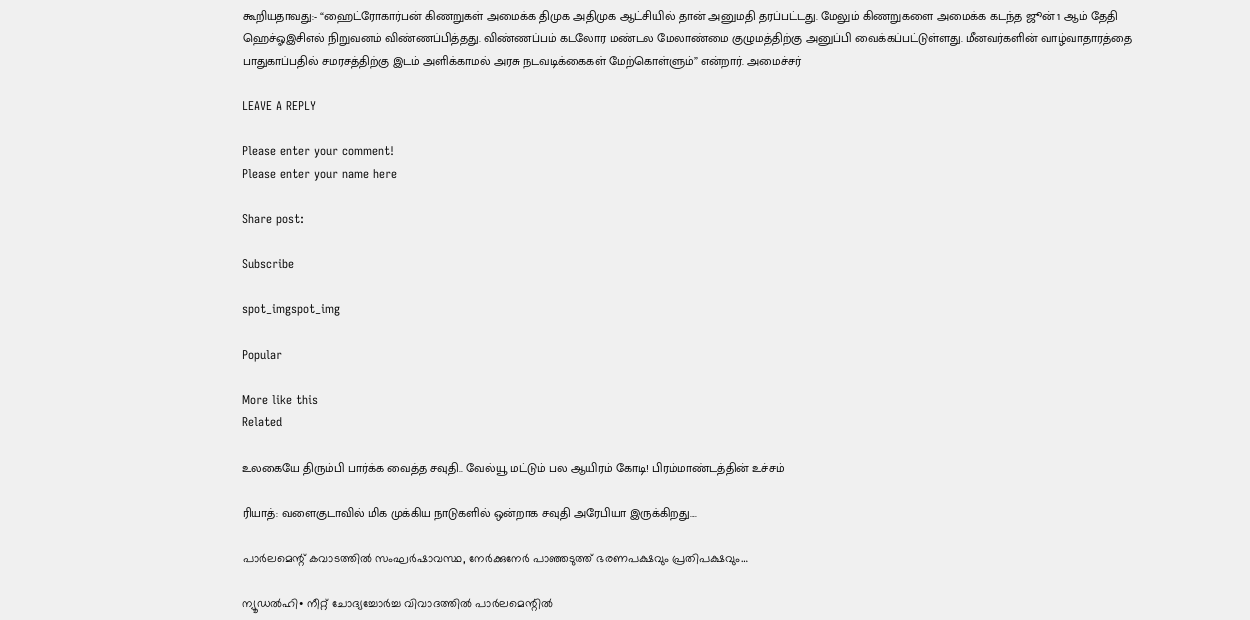கூறியதாவது:- “ஹைட்ரோகார்பன் கிணறுகள் அமைக்க திமுக அதிமுக ஆட்சியில் தான் அனுமதி தரப்பட்டது. மேலும் கிணறுகளை அமைக்க கடந்த ஜூன் 1 ஆம் தேதி ஹெச்ஓஇசிஎல் நிறுவனம் விண்ணப்பித்தது. விண்ணப்பம் கடலோர மண்டல மேலாண்மை குழுமத்திற்கு அனுப்பி வைக்கப்பட்டுள்ளது. மீனவர்களின் வாழ்வாதாரத்தை பாதுகாப்பதில் சமரசத்திற்கு இடம் அளிக்காமல் அரசு நடவடிக்கைகள் மேற்கொள்ளும்” என்றார். அமைச்சர்

LEAVE A REPLY

Please enter your comment!
Please enter your name here

Share post:

Subscribe

spot_imgspot_img

Popular

More like this
Related

உலகையே திரும்பி பார்க்க வைத்த சவுதி.. வேல்யூ மட்டும் பல ஆயிரம் கோடி! பிரம்மாண்டத்தின் உச்சம்

ரியாத்: வளைகுடாவில் மிக முக்கிய நாடுகளில் ஒன்றாக சவுதி அரேபியா இருக்கிறது....

പാർലമെന്റ് കവാടത്തിൽ സംഘർഷാവസ്ഥ, നേർക്കുനേർ പാഞ്ഞടുത്ത് ഭരണപക്ഷവും പ്രതിപക്ഷവും…

ന്യൂഡൽഹി∙ നീറ്റ് ചോദ്യച്ചോർച്ച വിവാദത്തിൽ പാർലമെന്റിൽ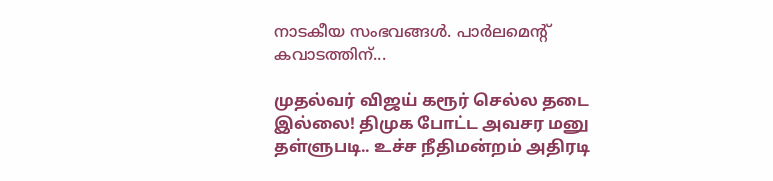നാടകീയ സംഭവങ്ങൾ. പാർലമെന്റ് കവാടത്തിന്...

முதல்வர் விஜய் கரூர் செல்ல தடை இல்லை! திமுக போட்ட அவசர மனு தள்ளுபடி.. உச்ச நீதிமன்றம் அதிரடி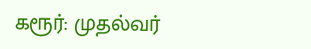கரூர்: முதல்வர்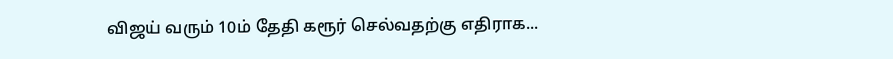விஜய் வரும் 10ம் தேதி கரூர் செல்வதற்கு எதிராக...